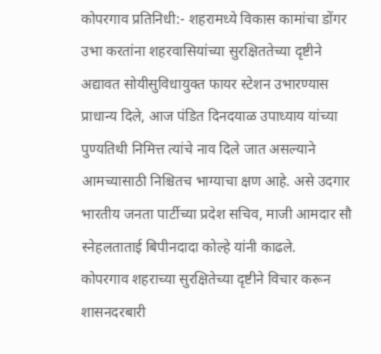कोपरगाव प्रतिनिधी:- शहरामध्ये विकास कामांचा डोंगर उभा करतांना शहरवासियांच्या सुरक्षिततेच्या दृष्टीने अद्यावत सोयीसुविधायुक्त फायर स्टेशन उभारण्यास प्राधान्य दिले, आज पंडित दिनदयाळ उपाध्याय यांच्या पुण्यतिथी निमित्त त्यांचे नाव दिले जात असल्याने आमच्यासाठी निश्चितच भाग्याचा क्षण आहे. असे उदगार भारतीय जनता पार्टीच्या प्रदेश सचिव, माजी आमदार सौ स्नेहलताताई बिपीनदादा कोल्हे यांनी काढले.
कोपरगाव शहराच्या सुरक्षितेच्या दृष्टीने विचार करून शासनदरबारी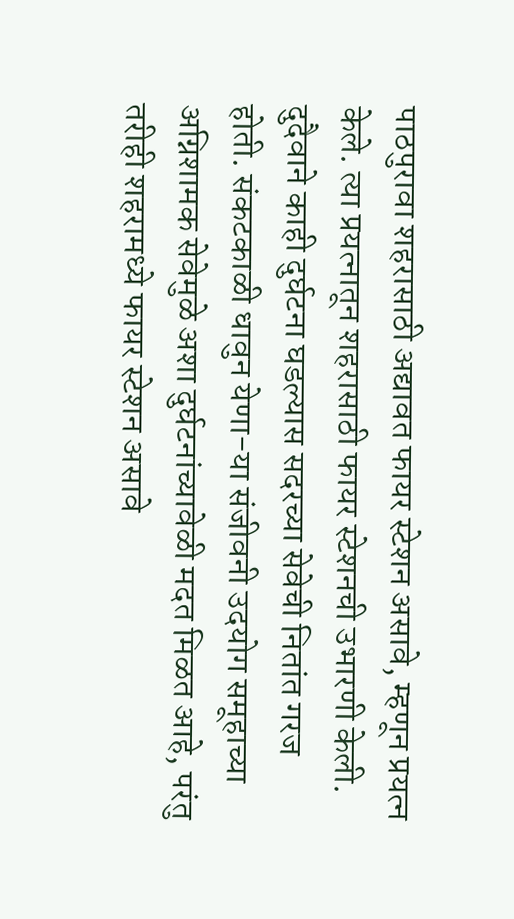पाठपुरावा शहरासाठी अद्यावत फायर स्टेशन असावे, म्हणून प्रयत्न केले. त्या प्रयत्नातून शहरासाठी फायर स्टेशनची उभारणी केली. दुदैवाने काही दुर्घटना घडल्यास सदरच्या सेवेची नितांत गरज होती. संकटकाळी धावुन येणा-या संजीवनी उदयोग समूहाच्या अग्निशामक सेवेमुळे अशा दुर्घटनांच्यावेळी मदत मिळत आहे, परंतु तरीही शहरामध्ये फायर स्टेशन असावे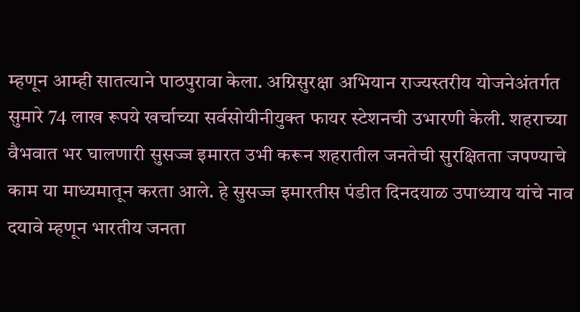म्हणून आम्ही सातत्याने पाठपुरावा केला. अग्निसुरक्षा अभियान राज्यस्तरीय योजनेअंतर्गत सुमारे 74 लाख रूपये खर्चाच्या सर्वसोयीनीयुक्त फायर स्टेशनची उभारणी केली. शहराच्या वैभवात भर घालणारी सुसज्ज इमारत उभी करून शहरातील जनतेची सुरक्षितता जपण्याचे काम या माध्यमातून करता आले. हे सुसज्ज इमारतीस पंडीत दिनदयाळ उपाध्याय यांचे नाव दयावे म्हणून भारतीय जनता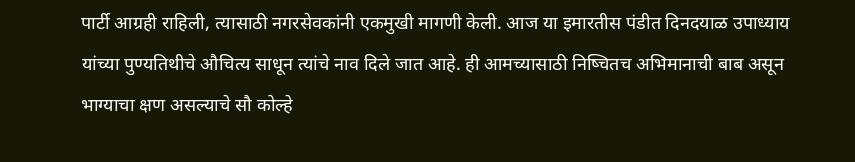पार्टी आग्रही राहिली, त्यासाठी नगरसेवकांनी एकमुखी मागणी केली. आज या इमारतीस पंडीत दिनदयाळ उपाध्याय यांच्या पुण्यतिथीचे औचित्य साधून त्यांचे नाव दिले जात आहे. ही आमच्यासाठी निष्चितच अभिमानाची बाब असून भाग्याचा क्षण असल्याचे सौ कोल्हे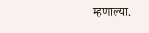म्हणाल्या.